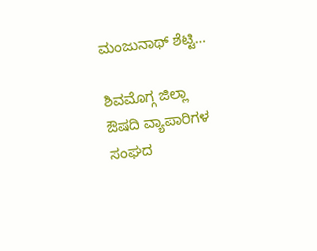ಮಂಜುನಾಥ್ ಶೆಟ್ಟಿ…

ಶಿವಮೊಗ್ಗ ಜಿಲ್ಲಾ ಔಷದಿ ವ್ಯಾಪಾರಿಗಳ ಸಂಘದ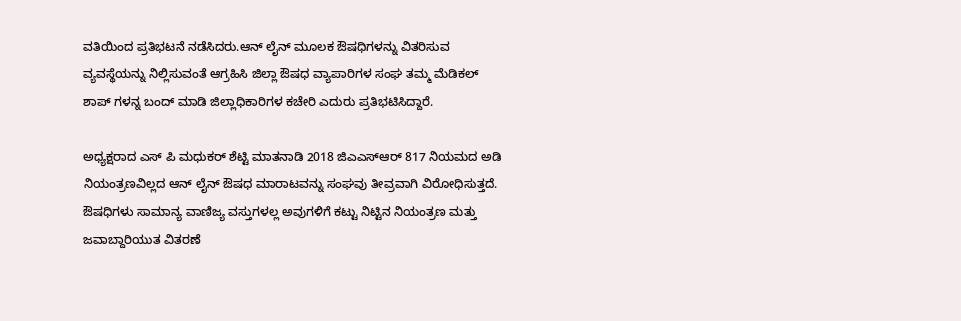ವತಿಯಿಂದ ಪ್ರತಿಭಟನೆ ನಡೆಸಿದರು.ಆನ್ ಲೈನ್ ಮೂಲಕ ಔಷಧಿಗಳನ್ನು ವಿತರಿಸುವ ವ್ಯವಸ್ಥೆಯನ್ನು ನಿಲ್ಲಿಸುವಂತೆ ಆಗ್ರಹಿಸಿ ಜಿಲ್ಲಾ ಔಷಧ ವ್ಯಾಪಾರಿಗಳ ಸಂಘ ತಮ್ಮ ಮೆಡಿಕಲ್ ಶಾಪ್ ಗಳನ್ನ ಬಂದ್ ಮಾಡಿ ಜಿಲ್ಲಾಧಿಕಾರಿಗಳ ಕಚೇರಿ ಎದುರು ಪ್ರತಿಭಟಿಸಿದ್ದಾರೆ.

ಅಧ್ಯಕ್ಷರಾದ ಎಸ್ ಪಿ ಮಧುಕರ್ ಶೆಟ್ಟಿ ಮಾತನಾಡಿ 2018 ಜಿಎಎಸ್ಆರ್ 817 ನಿಯಮದ ಅಡಿ ನಿಯಂತ್ರಣವಿಲ್ಲದ ಆನ್ ಲೈನ್ ಔಷಧ ಮಾರಾಟವನ್ನು ಸಂಘವು ತೀವ್ರವಾಗಿ ವಿರೋಧಿಸುತ್ತದೆ. ಔಷಧಿಗಳು ಸಾಮಾನ್ಯ ವಾಣಿಜ್ಯ ವಸ್ತುಗಳಲ್ಲ ಅವುಗಳಿಗೆ ಕಟ್ಟು ನಿಟ್ಟಿನ ನಿಯಂತ್ರಣ ಮತ್ತು ಜವಾಬ್ದಾರಿಯುತ ವಿತರಣೆ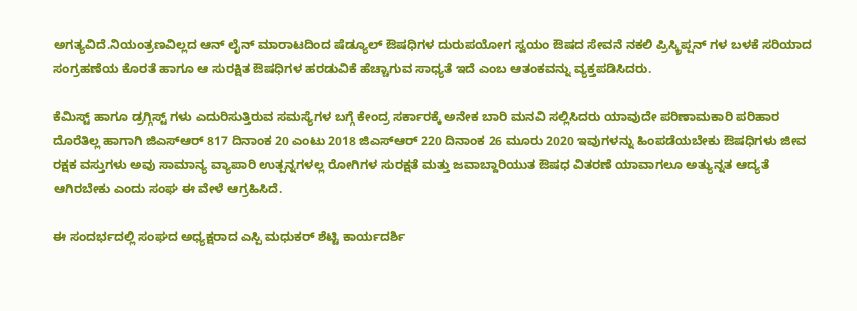ಅಗತ್ಯವಿದೆ.ನಿಯಂತ್ರಣವಿಲ್ಲದ ಆನ್ ಲೈನ್ ಮಾರಾಟದಿಂದ ಷೆಡ್ಯೂಲ್ ಔಷಧಿಗಳ ದುರುಪಯೋಗ ಸ್ವಯಂ ಔಷದ ಸೇವನೆ ನಕಲಿ ಪ್ರಿಸ್ಕ್ರಿಪ್ಷನ್ ಗಳ ಬಳಕೆ ಸರಿಯಾದ ಸಂಗ್ರಹಣೆಯ ಕೊರತೆ ಹಾಗೂ ಆ ಸುರಕ್ಷಿತ ಔಷಧಿಗಳ ಹರಡುವಿಕೆ ಹೆಚ್ಚಾಗುವ ಸಾಧ್ಯತೆ ಇದೆ ಎಂಬ ಆತಂಕವನ್ನು ವ್ಯಕ್ತಪಡಿಸಿದರು.

ಕೆಮಿಸ್ಟ್ ಹಾಗೂ ಡ್ರಗ್ಗಿಸ್ಟ್ ಗಳು ಎದುರಿಸುತ್ತಿರುವ ಸಮಸ್ಯೆಗಳ ಬಗ್ಗೆ ಕೇಂದ್ರ ಸರ್ಕಾರಕ್ಕೆ ಅನೇಕ ಬಾರಿ ಮನವಿ ಸಲ್ಲಿಸಿದರು ಯಾವುದೇ ಪರಿಣಾಮಕಾರಿ ಪರಿಹಾರ ದೊರೆತಿಲ್ಲ ಹಾಗಾಗಿ ಜಿಎಸ್ಆರ್ 817 ದಿನಾಂಕ 20 ಎಂಟು 2018 ಜಿಎಸ್ಆರ್ 220 ದಿನಾಂಕ 26 ಮೂರು 2020 ಇವುಗಳನ್ನು ಹಿಂಪಡೆಯಬೇಕು ಔಷಧಿಗಳು ಜೀವ ರಕ್ಷಕ ವಸ್ತುಗಳು ಅವು ಸಾಮಾನ್ಯ ವ್ಯಾಪಾರಿ ಉತ್ಪನ್ನಗಳಲ್ಲ ರೋಗಿಗಳ ಸುರಕ್ಷತೆ ಮತ್ತು ಜವಾಬ್ದಾರಿಯುತ ಔಷಧ ವಿತರಣೆ ಯಾವಾಗಲೂ ಅತ್ಯುನ್ನತ ಆದ್ಯತೆ ಆಗಿರಬೇಕು ಎಂದು ಸಂಘ ಈ ವೇಳೆ ಆಗ್ರಹಿಸಿದೆ.

ಈ ಸಂದರ್ಭದಲ್ಲಿ ಸಂಘದ ಅಧ್ಯಕ್ಷರಾದ ಎಸ್ಪಿ ಮಧುಕರ್ ಶೆಟ್ಟಿ ಕಾರ್ಯದರ್ಶಿ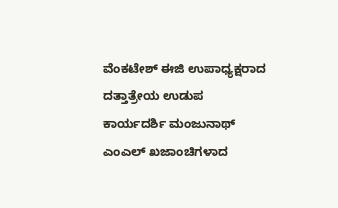ವೆಂಕಟೇಶ್ ಈಜಿ ಉಪಾಧ್ಯಕ್ಷರಾದ ದತ್ತಾತ್ರೇಯ ಉಡುಪ ಕಾರ್ಯದರ್ಶಿ ಮಂಜುನಾಥ್ ಎಂಎಲ್ ಖಜಾಂಚಿಗಳಾದ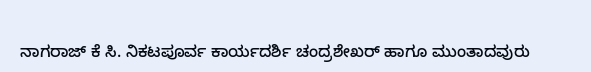ನಾಗರಾಜ್ ಕೆ ಸಿ. ನಿಕಟಪೂರ್ವ ಕಾರ್ಯದರ್ಶಿ ಚಂದ್ರಶೇಖರ್ ಹಾಗೂ ಮುಂತಾದವುರು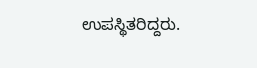ಉಪಸ್ಥಿತರಿದ್ದರು.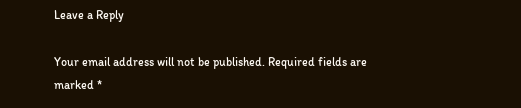Leave a Reply

Your email address will not be published. Required fields are marked *